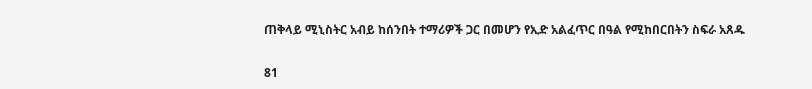ጠቅላይ ሚኒስትር አብይ ከሰንበት ተማሪዎች ጋር በመሆን የኢድ አልፈጥር በዓል የሚከበርበትን ስፍራ አጸዱ

81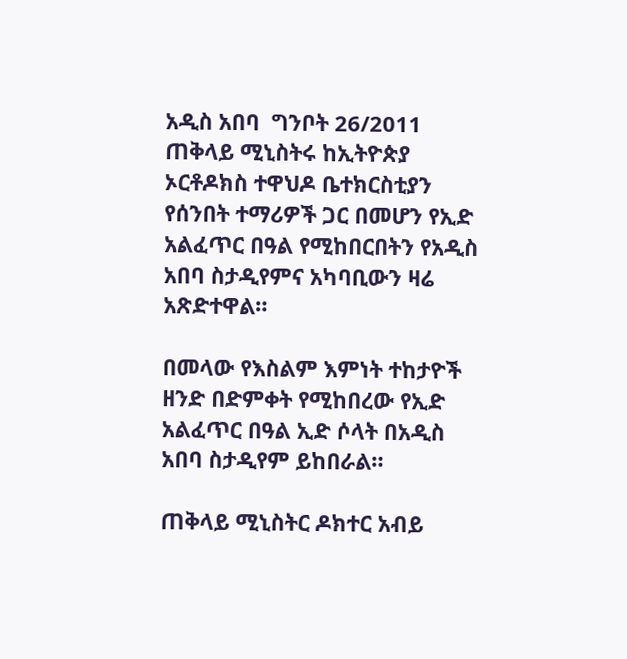አዲስ አበባ  ግንቦት 26/2011 ጠቅላይ ሚኒስትሩ ከኢትዮጵያ ኦርቶዶክስ ተዋህዶ ቤተክርስቲያን የሰንበት ተማሪዎች ጋር በመሆን የኢድ አልፈጥር በዓል የሚከበርበትን የአዲስ አበባ ስታዲየምና አካባቢውን ዛሬ አጽድተዋል።

በመላው የእስልም እምነት ተከታዮች ዘንድ በድምቀት የሚከበረው የኢድ አልፈጥር በዓል ኢድ ሶላት በአዲስ አበባ ስታዲየም ይከበራል።

ጠቅላይ ሚኒስትር ዶክተር አብይ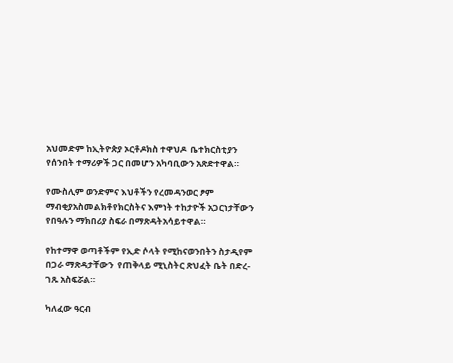አህመድም ከኢትዮጵያ ኦርቶዶክስ ተዋህዶ  ቤተክርስቲያን የሰንበት ተማሪዎች ጋር በመሆን አካባቢውን አጽድተዋል።

የሙስሊም ወንድምና እህቶችን የረመዳንወር ፆም ማብቂያአስመልክቶየክርስትና እምነት ተከታዮች አጋርነታቸውን የበዓሉን ማክበሪያ ስፍራ በማጽዳትአሳይተዋል።

የከተማዋ ወጣቶችም የኢድ ሶላት የሚከናወንበትን ስታዲየም በጋራ ማጽዳታቸውን  የጠቅላይ ሚኒስትር ጽህፈት ቤት በድረ-ገጹ አስፍሯል።

ካለፈው ዓርብ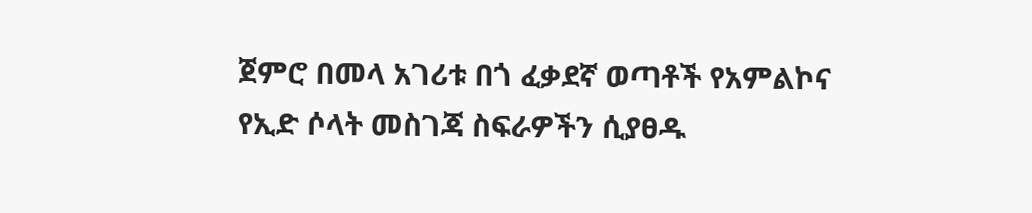ጀምሮ በመላ አገሪቱ በጎ ፈቃደኛ ወጣቶች የአምልኮና የኢድ ሶላት መስገጃ ስፍራዎችን ሲያፀዱ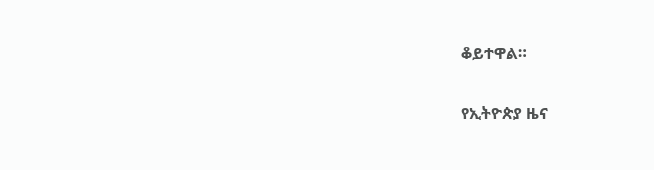ቆይተዋል።

የኢትዮጵያ ዜና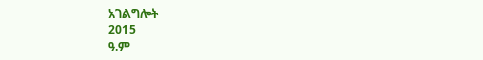አገልግሎት
2015
ዓ.ም